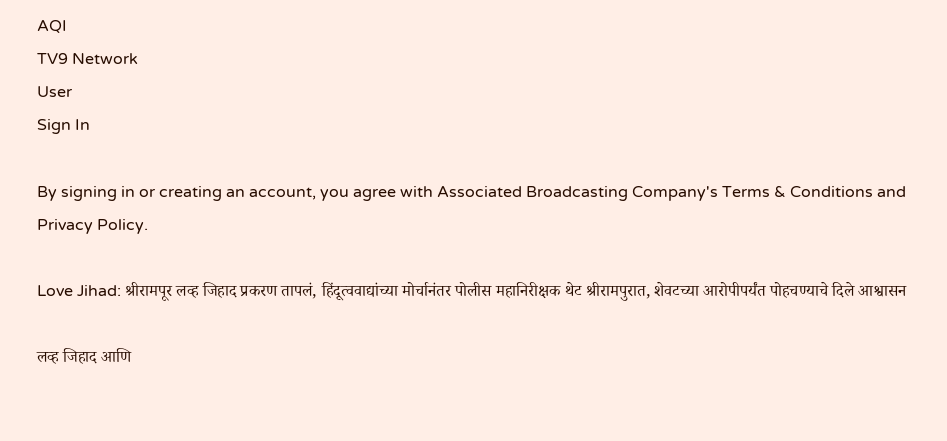AQI
TV9 Network
User
Sign In

By signing in or creating an account, you agree with Associated Broadcasting Company's Terms & Conditions and Privacy Policy.

Love Jihad: श्रीरामपूर लव्ह जिहाद प्रकरण तापलं, हिंदूत्ववाद्यांच्या मोर्चानंतर पोलीस महानिरीक्षक थेट श्रीरामपुरात, शेवटच्या आरोपीपर्यंत पोहचण्याचे दिले आश्वासन

लव्ह जिहाद आणि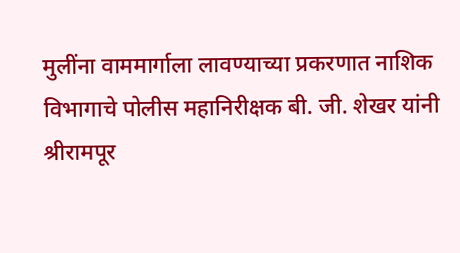मुलींना वाममार्गाला लावण्याच्या प्रकरणात नाशिक विभागाचे पोलीस महानिरीक्षक बी. जी. शेखर यांनी श्रीरामपूर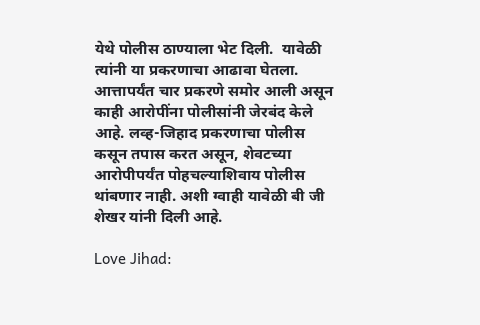येथे पोलीस ठाण्याला भेट दिली.  यावेळी त्यांनी या प्रकरणाचा आढावा घेतला. आत्तापर्यंत चार प्रकरणे समोर आली असून काही आरोपींना पोलीसांनी जेरबंद केले आहे. लव्ह-जिहाद प्रकरणाचा पोलीस कसून तपास करत असून, शेवटच्या आरोपीपर्यंत पोहचल्याशिवाय पोलीस थांबणार नाही. अशी ग्वाही यावेळी बी जी शेखर यांनी दिली आहे.

Love Jihad: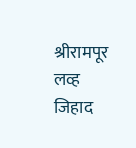श्रीरामपूर लव्ह जिहाद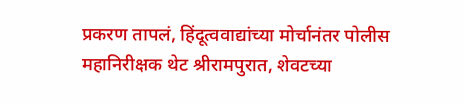प्रकरण तापलं, हिंदूत्ववाद्यांच्या मोर्चानंतर पोलीस महानिरीक्षक थेट श्रीरामपुरात, शेवटच्या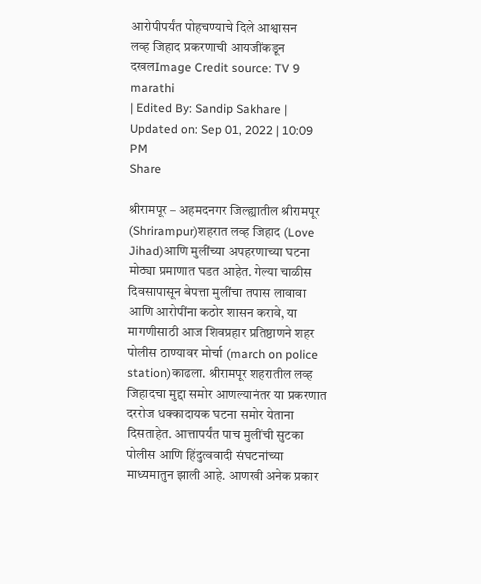आरोपीपर्यंत पोहचण्याचे दिले आश्वासन
लव्ह जिहाद प्रकरणाची आयजींकडून दखलImage Credit source: TV 9 marathi
| Edited By: Sandip Sakhare | Updated on: Sep 01, 2022 | 10:09 PM
Share

श्रीरामपूर – अहमदनगर जिल्ह्यातील श्रीरामपूर (Shrirampur)शहरात लव्ह जिहाद (Love Jihad)आणि मुलींच्या अपहरणाच्या घटना मोठ्या प्रमाणात घडत आहेत. गेल्या चाळीस दिवसापासून बेपत्ता मुलींचा तपास लावावा आणि आरोपींना कठोर शासन करावे, या मागणीसाठी आज शिवप्रहार प्रतिष्ठाणने शहर पोलीस ठाण्यावर मोर्चा (march on police station)काढला. श्रीरामपूर शहरातील लव्ह जिहादचा मुद्दा समोर आणल्यानंतर या प्रकरणात दररोज धक्कादायक घटना समोर येताना दिसताहेत. आत्तापर्यंत पाच मुलींची सुटका पोलीस आणि हिंदुत्ववादी संघटनांच्या माध्यमातुन झाली आहे. आणखी अनेक प्रकार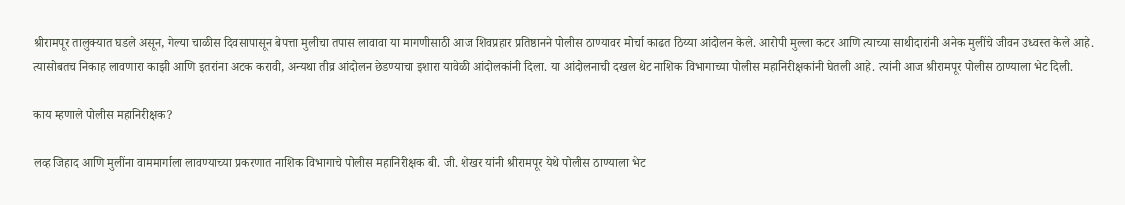श्रीरामपूर तालुक्यात घडले असून, गेल्या चाळीस दिवसापासून बेपत्ता मुलीचा तपास लावावा या मागणीसाठी आज शिवप्रहार प्रतिष्ठानने पोलीस ठाण्यावर मोर्चा काढत ठिय्या आंदोलन केले. आरोपी मुल्ला कटर आणि त्याच्या साथीदारांनी अनेक मुलींचे जीवन उध्वस्त केले आहे. त्यासोबतच निकाह लावणारा काझी आणि इतरांना अटक करावी, अन्यथा तीव्र आंदोलन छेडण्याचा इशारा यावेळी आंदोलकांनी दिला. या आंदोलनाची दखल थेट नाशिक विभागाच्या पोलीस महानिरीक्षकांनी घेतली आहे. त्यांनी आज श्रीरामपूर पोलीस ठाण्याला भेट दिली.

काय म्हणाले पोलीस महानिरीक्षक?

लव्ह जिहाद आणि मुलींना वाममार्गाला लावण्याच्या प्रकरणात नाशिक विभागाचे पोलीस महानिरीक्षक बी. जी. शेखर यांनी श्रीरामपूर येथे पोलीस ठाण्याला भेट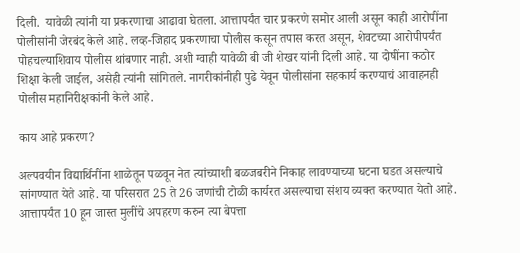दिली.  यावेळी त्यांनी या प्रकरणाचा आढावा घेतला. आत्तापर्यंत चार प्रकरणे समोर आली असून काही आरोपींना पोलीसांनी जेरबंद केले आहे. लव्ह-जिहाद प्रकरणाचा पोलीस कसून तपास करत असून, शेवटच्या आरोपीपर्यंत पोहचल्याशिवाय पोलीस थांबणार नाही. अशी ग्वाही यावेळी बी जी शेखर यांनी दिली आहे. या दोषींना कठोर शिक्षा केली जाईल, असेही त्यांनी सांगितले. नागरीकांनीही पुढे येवून पोलीसांना सहकार्य करण्याचं आवाहनही पोलीस महानिरीक्षकांनी केले आहे.

काय आहे प्रकरण?

अल्पवयीन विद्यार्थिनींना शाळेतून पळवून नेत त्यांच्याशी बळजबरीने निकाह लावण्याच्या घटना घडत असल्याचे सांगण्यात येते आहे. या परिसरात 25 ते 26 जणांची टोळी कार्यरत असल्याचा संशय व्यक्त करण्यात येतो आहे. आत्तापर्यंत 10 हून जास्त मुलींचे अपहरण करुन त्या बेपत्ता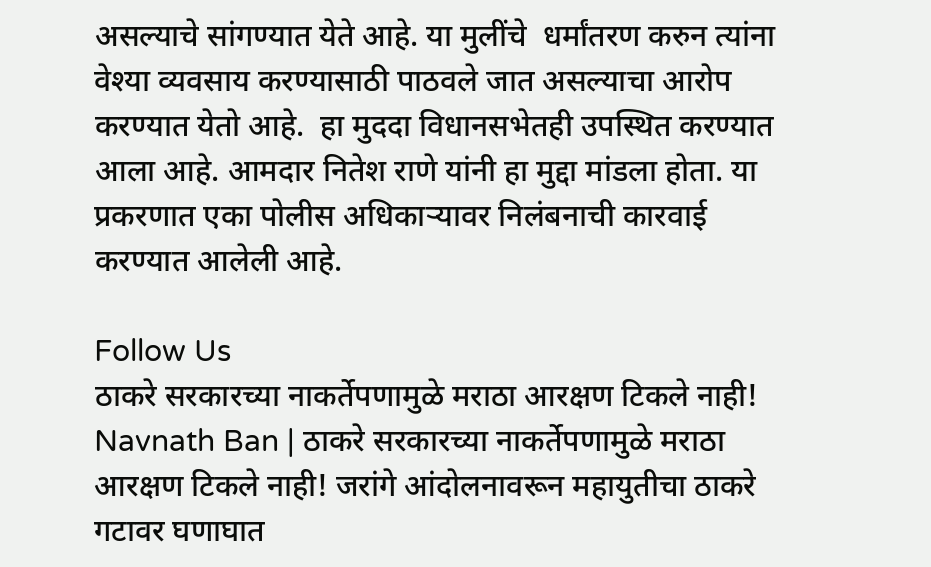असल्याचे सांगण्यात येते आहे. या मुलींचे  धर्मांतरण करुन त्यांना वेश्या व्यवसाय करण्यासाठी पाठवले जात असल्याचा आरोप करण्यात येतो आहे.  हा मुददा विधानसभेतही उपस्थित करण्यात आला आहे. आमदार नितेश राणे यांनी हा मुद्दा मांडला होता. या प्रकरणात एका पोलीस अधिकाऱ्यावर निलंबनाची कारवाई करण्यात आलेली आहे.

Follow Us
ठाकरे सरकारच्या नाकर्तेपणामुळे मराठा आरक्षण टिकले नाही!
Navnath Ban | ठाकरे सरकारच्या नाकर्तेपणामुळे मराठा आरक्षण टिकले नाही! जरांगे आंदोलनावरून महायुतीचा ठाकरे गटावर घणाघात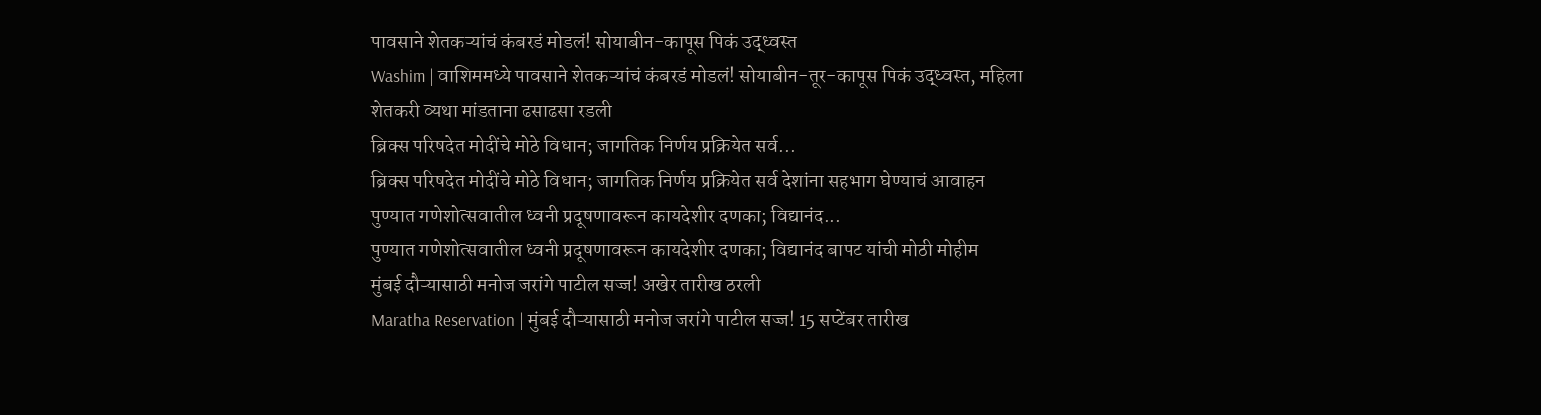पावसाने शेतकऱ्यांचं कंबरडं मोडलं! सोयाबीन-कापूस पिकं उद्ध्वस्त
Washim | वाशिममध्ये पावसाने शेतकऱ्यांचं कंबरडं मोडलं! सोयाबीन-तूर-कापूस पिकं उद्ध्वस्त, महिला शेतकरी व्यथा मांडताना ढसाढसा रडली
ब्रिक्स परिषदेत मोदींचे मोठे विधान; जागतिक निर्णय प्रक्रियेत सर्व...
ब्रिक्स परिषदेत मोदींचे मोठे विधान; जागतिक निर्णय प्रक्रियेत सर्व देशांना सहभाग घेण्याचं आवाहन
पुण्यात गणेशोत्सवातील ध्वनी प्रदूषणावरून कायदेशीर दणका; विद्यानंद...
पुण्यात गणेशोत्सवातील ध्वनी प्रदूषणावरून कायदेशीर दणका; विद्यानंद बापट यांची मोठी मोहीम
मुंबई दौऱ्यासाठी मनोज जरांगे पाटील सज्ज! अखेर तारीख ठरली
Maratha Reservation | मुंबई दौऱ्यासाठी मनोज जरांगे पाटील सज्ज! 15 सप्टेंबर तारीख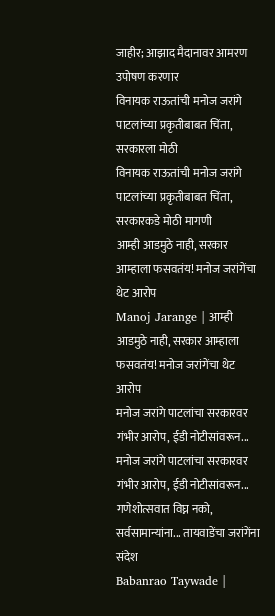जाहीर; आझाद मैदानावर आमरण उपोषण करणार
विनायक राऊतांची मनोज जरांगे पाटलांच्या प्रकृतीबाबत चिंता, सरकारला मोठी
विनायक राऊतांची मनोज जरांगे पाटलांच्या प्रकृतीबाबत चिंता, सरकारकडे मोठी मागणी
आम्ही आडमुठे नाही, सरकार आम्हाला फसवतंय! मनोज जरांगेंचा थेट आरोप
Manoj Jarange | आम्ही आडमुठे नाही, सरकार आम्हाला फसवतंय! मनोज जरांगेंचा थेट आरोप
मनोज जरांगे पाटलांचा सरकारवर गंभीर आरोप, ईडी नोटीसांवरून...
मनोज जरांगे पाटलांचा सरकारवर गंभीर आरोप, ईडी नोटीसांवरून...
गणेशोत्सवात विघ्न नको, सर्वसामान्यांना... तायवाडेंचा जरांगेंना संदेश
Babanrao Taywade |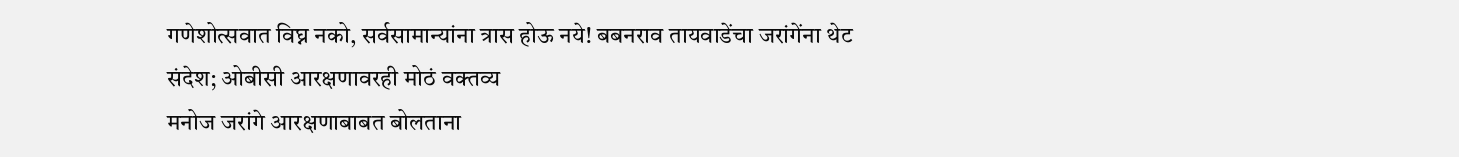गणेशोत्सवात विघ्न नको, सर्वसामान्यांना त्रास होऊ नये! बबनराव तायवाडेंचा जरांगेंना थेट संदेश; ओबीसी आरक्षणावरही मोठं वक्तव्य
मनोज जरांगे आरक्षणाबाबत बोलताना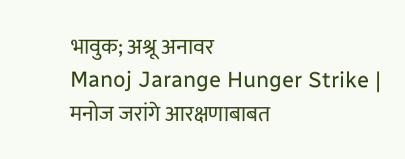भावुक; अश्रू अनावर
Manoj Jarange Hunger Strike | मनोज जरांगे आरक्षणाबाबत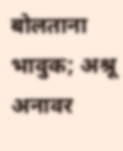बोलताना भावुक; अश्रू अनावर